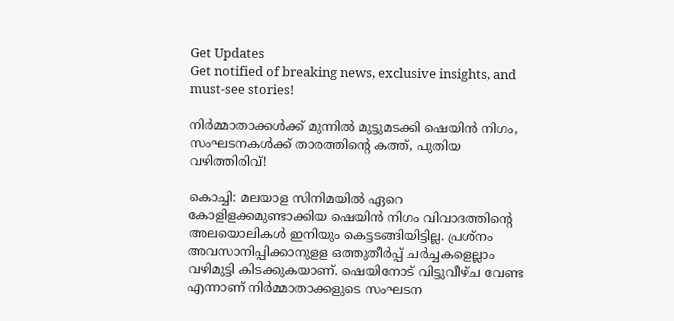Get Updates
Get notified of breaking news, exclusive insights, and must-see stories!

നിർമ്മാതാക്കൾക്ക് മുന്നിൽ മുട്ടുമടക്കി ഷെയിൻ നിഗം, സംഘടനകൾക്ക് താരത്തിന്റെ കത്ത്, പുതിയ വഴിത്തിരിവ്!

കൊച്ചി: മലയാള സിനിമയില്‍ ഏറെ കോളിളക്കമുണ്ടാക്കിയ ഷെയിന്‍ നിഗം വിവാദത്തിന്റെ അലയൊലികള്‍ ഇനിയും കെട്ടടങ്ങിയിട്ടില്ല. പ്രശ്‌നം അവസാനിപ്പിക്കാനുളള ഒത്തുതീര്‍പ്പ് ചര്‍ച്ചകളെല്ലാം വഴിമുട്ടി കിടക്കുകയാണ്. ഷെയിനോട് വിട്ടുവീഴ്ച വേണ്ട എന്നാണ് നിര്‍മ്മാതാക്കളുടെ സംഘടന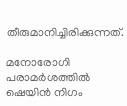തീരുമാനിച്ചിരിക്കുന്നത്.

മനോരോഗി പരാമര്‍ശത്തില്‍ ഷെയിന്‍ നിഗം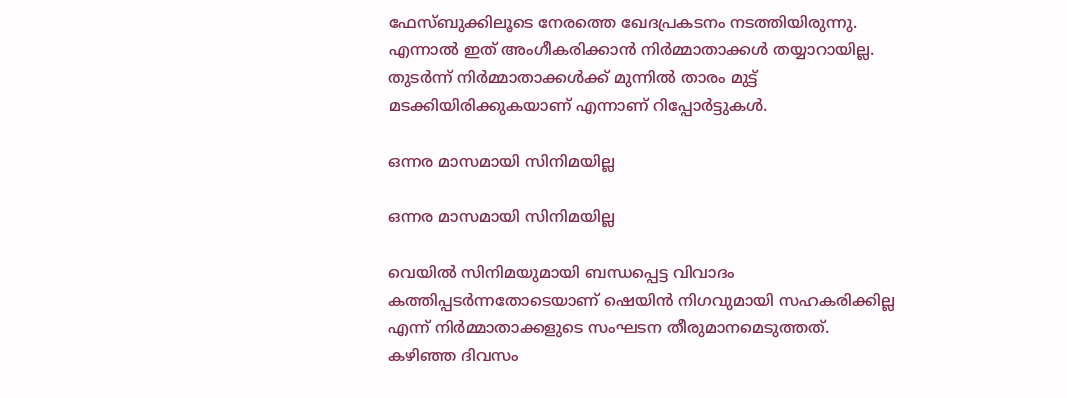ഫേസ്ബുക്കിലൂടെ നേരത്തെ ഖേദപ്രകടനം നടത്തിയിരുന്നു. എന്നാല്‍ ഇത് അംഗീകരിക്കാന്‍ നിര്‍മ്മാതാക്കള്‍ തയ്യാറായില്ല. തുടര്‍ന്ന് നിര്‍മ്മാതാക്കള്‍ക്ക് മുന്നില്‍ താരം മുട്ട് മടക്കിയിരിക്കുകയാണ് എന്നാണ് റിപ്പോര്‍ട്ടുകള്‍.

ഒന്നര മാസമായി സിനിമയില്ല

ഒന്നര മാസമായി സിനിമയില്ല

വെയില്‍ സിനിമയുമായി ബന്ധപ്പെട്ട വിവാദം കത്തിപ്പടര്‍ന്നതോടെയാണ് ഷെയിന്‍ നിഗവുമായി സഹകരിക്കില്ല എന്ന് നിര്‍മ്മാതാക്കളുടെ സംഘടന തീരുമാനമെടുത്തത്. കഴിഞ്ഞ ദിവസം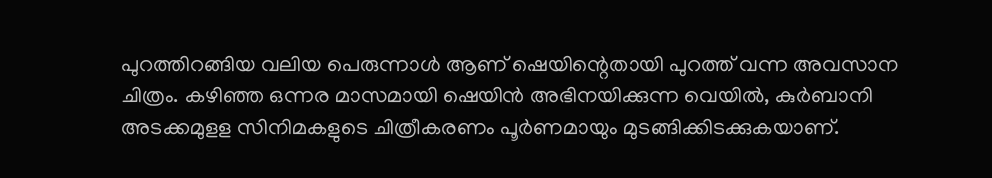പുറത്തിറങ്ങിയ വലിയ പെരുന്നാള്‍ ആണ് ഷെയിന്റെതായി പുറത്ത് വന്ന അവസാന ചിത്രം. കഴിഞ്ഞ ഒന്നര മാസമായി ഷെയിന്‍ അഭിനയിക്കുന്ന വെയില്‍, കുര്‍ബാനി അടക്കമുളള സിനിമകളുടെ ചിത്രീകരണം പൂര്‍ണമായും മുടങ്ങിക്കിടക്കുകയാണ്.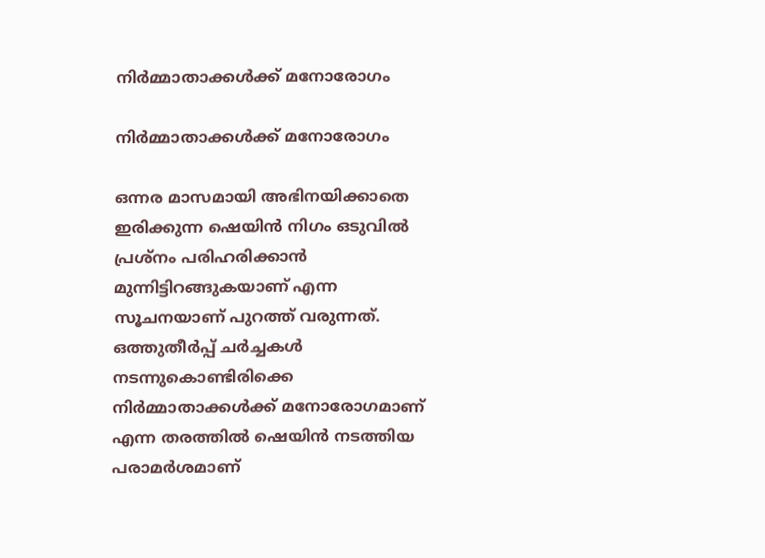നിര്‍മ്മാതാക്കള്‍ക്ക് മനോരോഗം

നിര്‍മ്മാതാക്കള്‍ക്ക് മനോരോഗം

ഒന്നര മാസമായി അഭിനയിക്കാതെ ഇരിക്കുന്ന ഷെയിന്‍ നിഗം ഒടുവില്‍ പ്രശ്‌നം പരിഹരിക്കാന്‍ മുന്നിട്ടിറങ്ങുകയാണ് എന്ന സൂചനയാണ് പുറത്ത് വരുന്നത്. ഒത്തുതീര്‍പ്പ് ചര്‍ച്ചകള്‍ നടന്നുകൊണ്ടിരിക്കെ നിര്‍മ്മാതാക്കള്‍ക്ക് മനോരോഗമാണ് എന്ന തരത്തില്‍ ഷെയിന്‍ നടത്തിയ പരാമര്‍ശമാണ്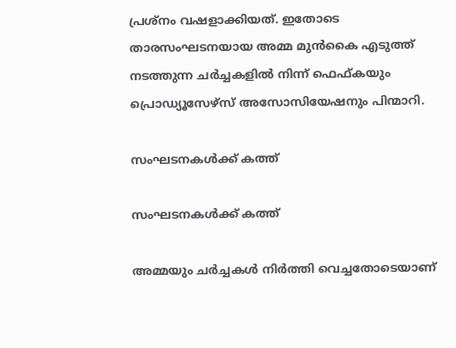പ്രശ്‌നം വഷളാക്കിയത്. ഇതോടെ താരസംഘടനയായ അമ്മ മുന്‍കൈ എടുത്ത് നടത്തുന്ന ചര്‍ച്ചകളില്‍ നിന്ന് ഫെഫ്കയും പ്രൊഡ്യൂസേഴ്‌സ് അസോസിയേഷനും പിന്മാറി.

സംഘടനകള്‍ക്ക് കത്ത്

സംഘടനകള്‍ക്ക് കത്ത്

അമ്മയും ചര്‍ച്ചകള്‍ നിര്‍ത്തി വെച്ചതോടെയാണ്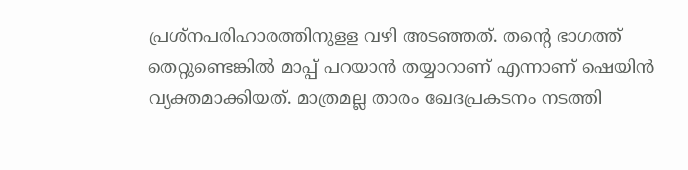പ്രശ്‌നപരിഹാരത്തിനുളള വഴി അടഞ്ഞത്. തന്റെ ഭാഗത്ത് തെറ്റുണ്ടെങ്കില്‍ മാപ്പ് പറയാന്‍ തയ്യാറാണ് എന്നാണ് ഷെയിന്‍ വ്യക്തമാക്കിയത്. മാത്രമല്ല താരം ഖേദപ്രകടനം നടത്തി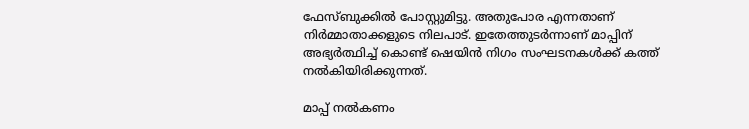ഫേസ്ബുക്കില്‍ പോസ്റ്റുമിട്ടു. അതുപോര എന്നതാണ് നിര്‍മ്മാതാക്കളുടെ നിലപാട്. ഇതേത്തുടര്‍ന്നാണ് മാപ്പിന് അഭ്യര്‍ത്ഥിച്ച് കൊണ്ട് ഷെയിന്‍ നിഗം സംഘടനകള്‍ക്ക് കത്ത് നല്‍കിയിരിക്കുന്നത്.

മാപ്പ് നല്‍കണം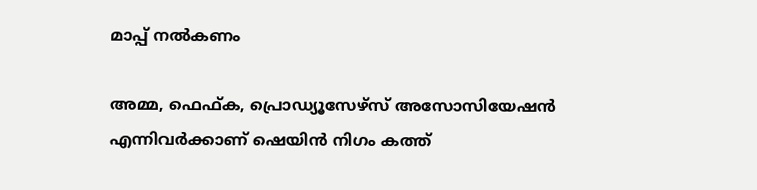മാപ്പ് നല്‍കണം

അമ്മ, ഫെഫ്ക, പ്രൊഡ്യൂസേഴ്‌സ് അസോസിയേഷന്‍ എന്നിവര്‍ക്കാണ് ഷെയിന്‍ നിഗം കത്ത്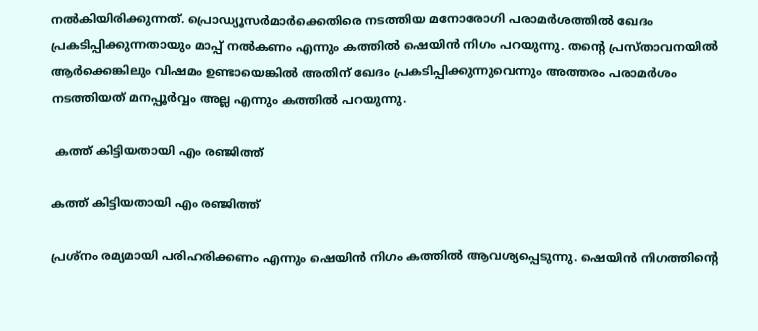നല്‍കിയിരിക്കുന്നത്. പ്രൊഡ്യൂസര്‍മാര്‍ക്കെതിരെ നടത്തിയ മനോരോഗി പരാമര്‍ശത്തില്‍ ഖേദം പ്രകടിപ്പിക്കുന്നതായും മാപ്പ് നല്‍കണം എന്നും കത്തില്‍ ഷെയിന്‍ നിഗം പറയുന്നു. തന്റെ പ്രസ്താവനയില്‍ ആര്‍ക്കെങ്കിലും വിഷമം ഉണ്ടായെങ്കില്‍ അതിന് ഖേദം പ്രകടിപ്പിക്കുന്നുവെന്നും അത്തരം പരാമര്‍ശം നടത്തിയത് മനപ്പൂര്‍വ്വം അല്ല എന്നും കത്തില്‍ പറയുന്നു.

 കത്ത് കിട്ടിയതായി എം രഞ്ജിത്ത്

കത്ത് കിട്ടിയതായി എം രഞ്ജിത്ത്

പ്രശ്‌നം രമ്യമായി പരിഹരിക്കണം എന്നും ഷെയിന്‍ നിഗം കത്തില്‍ ആവശ്യപ്പെടുന്നു. ഷെയിന്‍ നിഗത്തിന്റെ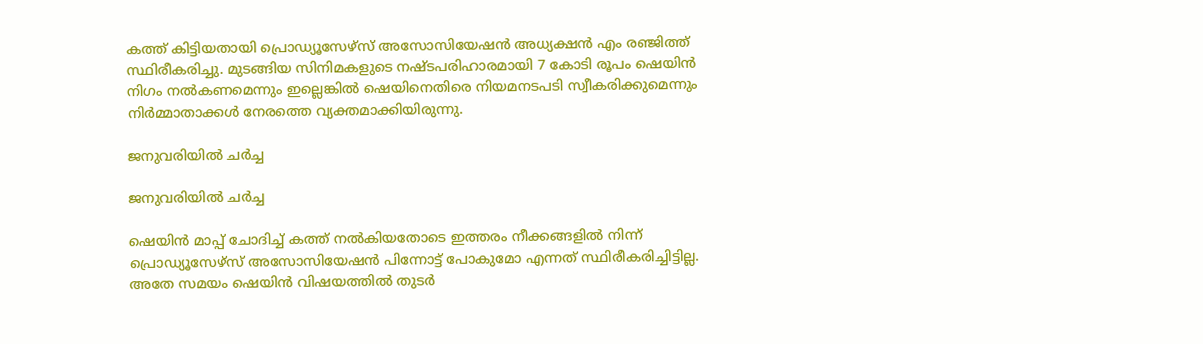കത്ത് കിട്ടിയതായി പ്രൊഡ്യൂസേഴ്‌സ് അസോസിയേഷന്‍ അധ്യക്ഷന്‍ എം രഞ്ജിത്ത് സ്ഥിരീകരിച്ചു. മുടങ്ങിയ സിനിമകളുടെ നഷ്ടപരിഹാരമായി 7 കോടി രൂപം ഷെയിന്‍ നിഗം നല്‍കണമെന്നും ഇല്ലെങ്കില്‍ ഷെയിനെതിരെ നിയമനടപടി സ്വീകരിക്കുമെന്നും നിര്‍മ്മാതാക്കള്‍ നേരത്തെ വ്യക്തമാക്കിയിരുന്നു.

ജനുവരിയിൽ ചർച്ച

ജനുവരിയിൽ ചർച്ച

ഷെയിന്‍ മാപ്പ് ചോദിച്ച് കത്ത് നല്‍കിയതോടെ ഇത്തരം നീക്കങ്ങളില്‍ നിന്ന് പ്രൊഡ്യൂസേഴ്‌സ് അസോസിയേഷന്‍ പിന്നോട്ട് പോകുമോ എന്നത് സ്ഥിരീകരിച്ചിട്ടില്ല. അതേ സമയം ഷെയിന്‍ വിഷയത്തില്‍ തുടര്‍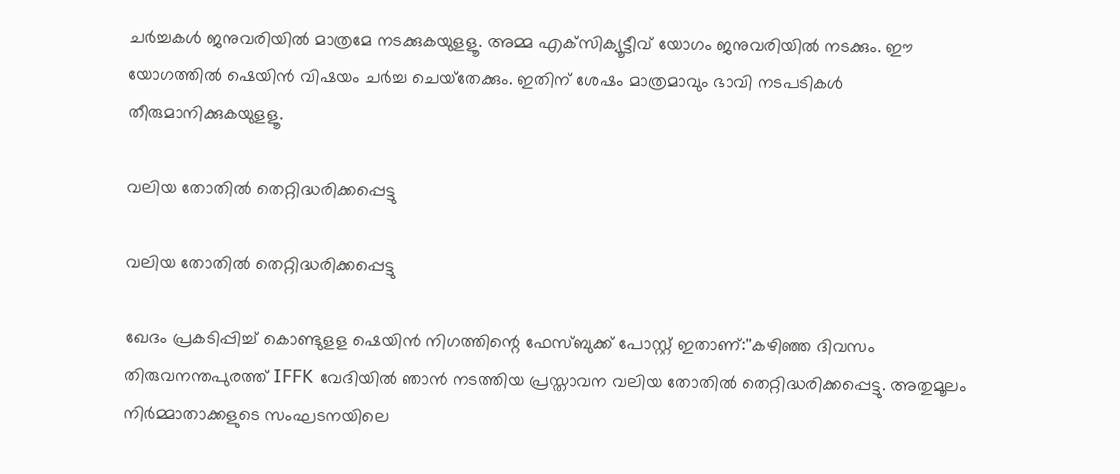ചര്‍ച്ചകള്‍ ജനുവരിയില്‍ മാത്രമേ നടക്കുകയുളളൂ. അമ്മ എക്‌സിക്യൂട്ടീവ് യോഗം ജനുവരിയില്‍ നടക്കും. ഈ യോഗത്തില്‍ ഷെയിന്‍ വിഷയം ചര്‍ച്ച ചെയ്‌തേക്കും. ഇതിന് ശേഷം മാത്രമാവും ഭാവി നടപടികള്‍ തീരുമാനിക്കുകയുളളൂ.

വലിയ തോതിൽ തെറ്റിദ്ധരിക്കപ്പെട്ടു

വലിയ തോതിൽ തെറ്റിദ്ധരിക്കപ്പെട്ടു

ഖേദം പ്രകടിപ്പിച്ച് കൊണ്ടുളള ഷെയിൻ നിഗത്തിന്റെ ഫേസ്ബുക്ക് പോസ്റ്റ് ഇതാണ്:''കഴിഞ്ഞ ദിവസം തിരുവനന്തപുരത്ത് IFFK വേദിയിൽ ഞാൻ നടത്തിയ പ്രസ്താവന വലിയ തോതിൽ തെറ്റിദ്ധരിക്കപ്പെട്ടു. അതുമൂലം നിർമ്മാതാക്കളുടെ സംഘടനയിലെ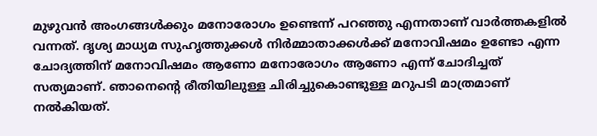മുഴുവൻ അംഗങ്ങൾക്കും മനോരോഗം ഉണ്ടെന്ന് പറഞ്ഞു എന്നതാണ് വാർത്തകളിൽ വന്നത്. ദൃശ്യ മാധ്യമ സുഹൃത്തുക്കൾ നിർമ്മാതാക്കൾക്ക് മനോവിഷമം ഉണ്ടോ എന്ന ചോദ്യത്തിന് മനോവിഷമം ആണോ മനോരോഗം ആണോ എന്ന് ചോദിച്ചത് സത്യമാണ്. ഞാനെന്റെ രീതിയിലുള്ള ചിരിച്ചുകൊണ്ടുള്ള മറുപടി മാത്രമാണ് നൽകിയത്.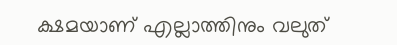ക്ഷമയാണ് എല്ലാത്തിനും വലുത്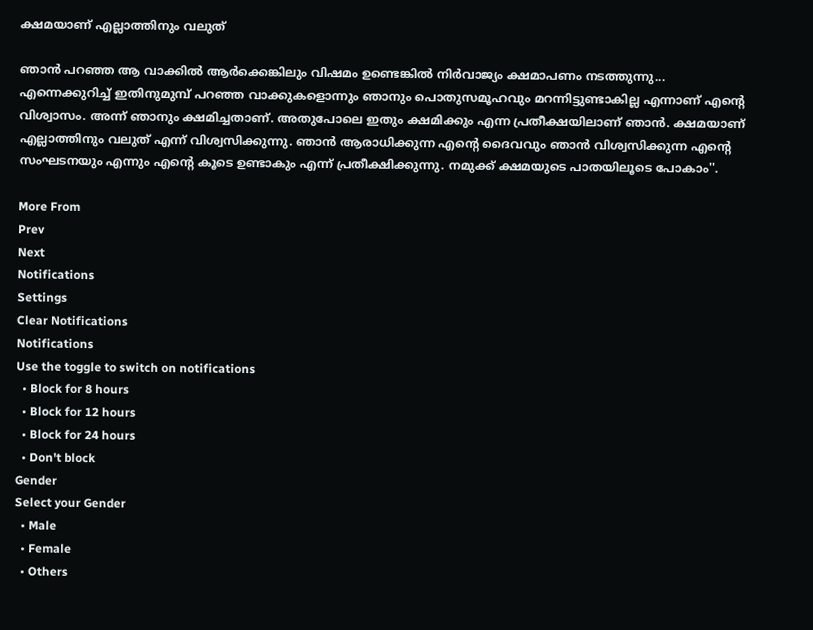ക്ഷമയാണ് എല്ലാത്തിനും വലുത്

ഞാൻ പറഞ്ഞ ആ വാക്കിൽ ആർക്കെങ്കിലും വിഷമം ഉണ്ടെങ്കിൽ നിർവാജ്യം ക്ഷമാപണം നടത്തുന്നു... എന്നെക്കുറിച്ച് ഇതിനുമുമ്പ് പറഞ്ഞ വാക്കുകളൊന്നും ഞാനും പൊതുസമൂഹവും മറന്നിട്ടുണ്ടാകില്ല എന്നാണ് എന്റെ വിശ്വാസം. അന്ന് ഞാനും ക്ഷമിച്ചതാണ്. അതുപോലെ ഇതും ക്ഷമിക്കും എന്ന പ്രതീക്ഷയിലാണ് ഞാൻ. ക്ഷമയാണ് എല്ലാത്തിനും വലുത് എന്ന് വിശ്വസിക്കുന്നു. ഞാൻ ആരാധിക്കുന്ന എന്റെ ദൈവവും ഞാൻ വിശ്വസിക്കുന്ന എന്റെ സംഘടനയും എന്നും എന്റെ കൂടെ ഉണ്ടാകും എന്ന് പ്രതീക്ഷിക്കുന്നു. നമുക്ക് ക്ഷമയുടെ പാതയിലൂടെ പോകാം''.

More From
Prev
Next
Notifications
Settings
Clear Notifications
Notifications
Use the toggle to switch on notifications
  • Block for 8 hours
  • Block for 12 hours
  • Block for 24 hours
  • Don't block
Gender
Select your Gender
  • Male
  • Female
  • Others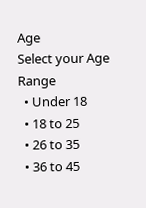Age
Select your Age Range
  • Under 18
  • 18 to 25
  • 26 to 35
  • 36 to 45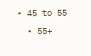• 45 to 55
  • 55+